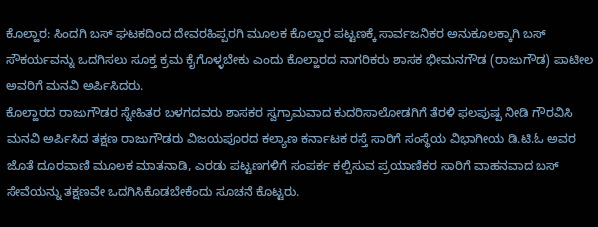ಕೊಲ್ಹಾರ: ಸಿಂದಗಿ ಬಸ್ ಘಟಕದಿಂದ ದೇವರಹಿಪ್ಪರಗಿ ಮೂಲಕ ಕೊಲ್ಹಾರ ಪಟ್ಟಣಕ್ಕೆ ಸಾರ್ವಜನಿಕರ ಅನುಕೂಲಕ್ಕಾಗಿ ಬಸ್ ಸೌಕರ್ಯವನ್ನು ಒದಗಿಸಲು ಸೂಕ್ತ ಕ್ರಮ ಕೈಗೊಳ್ಳಬೇಕು ಎಂದು ಕೊಲ್ಹಾರದ ನಾಗರಿಕರು ಶಾಸಕ ಭೀಮನಗೌಡ (ರಾಜುಗೌಡ) ಪಾಟೀಲ ಅವರಿಗೆ ಮನವಿ ಅರ್ಪಿಸಿದರು.
ಕೊಲ್ಹಾರದ ರಾಜುಗೌಡರ ಸ್ನೇಹಿತರ ಬಳಗದವರು ಶಾಸಕರ ಸ್ವಗ್ರಾಮವಾದ ಕುದರಿಸಾಲೋಡಗಿಗೆ ತೆರಳಿ ಫಲಪುಷ್ಪ ನೀಡಿ ಗೌರವಿಸಿ ಮನವಿ ಅರ್ಪಿಸಿದ ತಕ್ಷಣ ರಾಜುಗೌಡರು ವಿಜಯಪೂರದ ಕಲ್ಯಾಣ ಕರ್ನಾಟಕ ರಸ್ತೆ ಸಾರಿಗೆ ಸಂಸ್ಥೆಯ ವಿಭಾಗೀಯ ಡಿ.ಟಿ.ಓ ಅವರ ಜೊತೆ ದೂರವಾಣಿ ಮೂಲಕ ಮಾತನಾಡಿ, ಎರಡು ಪಟ್ಟಣಗಳಿಗೆ ಸಂಪರ್ಕ ಕಲ್ಪಿಸುವ ಪ್ರಯಾಣಿಕರ ಸಾರಿಗೆ ವಾಹನವಾದ ಬಸ್ ಸೇವೆಯನ್ನು ತಕ್ಷಣವೇ ಒದಗಿಸಿಕೊಡಬೇಕೆಂದು ಸೂಚನೆ ಕೊಟ್ಟರು.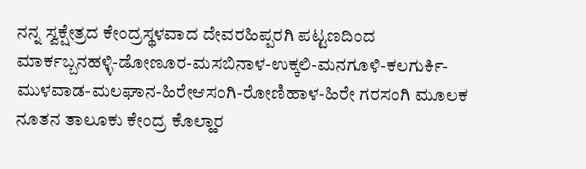ನನ್ನ ಸ್ವಕ್ಷೇತ್ರದ ಕೇಂದ್ರಸ್ಥಳವಾದ ದೇವರಹಿಪ್ಪರಗಿ ಪಟ್ಟಣದಿಂದ ಮಾರ್ಕಬ್ಬನಹಳ್ಳಿ-ಡೋಣೂರ-ಮಸಬಿನಾಳ-ಉಕ್ಕಲಿ-ಮನಗೂಳಿ-ಕಲಗುರ್ಕಿ-ಮುಳವಾಡ-ಮಲಘಾನ-ಹಿರೇಆಸಂಗಿ-ರೋಣಿಹಾಳ-ಹಿರೇ ಗರಸಂಗಿ ಮೂಲಕ ನೂತನ ತಾಲೂಕು ಕೇಂದ್ರ ಕೊಲ್ಹಾರ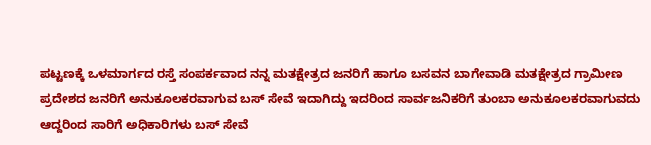ಪಟ್ಟಣಕ್ಕೆ ಒಳಮಾರ್ಗದ ರಸ್ತೆ ಸಂಪರ್ಕವಾದ ನನ್ನ ಮತಕ್ಷೇತ್ರದ ಜನರಿಗೆ ಹಾಗೂ ಬಸವನ ಬಾಗೇವಾಡಿ ಮತಕ್ಷೇತ್ರದ ಗ್ರಾಮೀಣ ಪ್ರದೇಶದ ಜನರಿಗೆ ಅನುಕೂಲಕರವಾಗುವ ಬಸ್ ಸೇವೆ ಇದಾಗಿದ್ದು ಇದರಿಂದ ಸಾರ್ವಜನಿಕರಿಗೆ ತುಂಬಾ ಅನುಕೂಲಕರವಾಗುವದು ಆದ್ದರಿಂದ ಸಾರಿಗೆ ಅಧಿಕಾರಿಗಳು ಬಸ್ ಸೇವೆ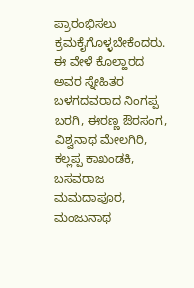ಪ್ರಾರಂಭಿಸಲು ಕ್ರಮಕೈಗೊಳ್ಳಬೇಕೆಂದರು.
ಈ ವೇಳೆ ಕೊಲ್ಹಾರದ ಅವರ ಸ್ನೇಹಿತರ ಬಳಗದವರಾದ ನಿಂಗಪ್ಪ ಬರಗಿ, ಈರಣ್ಣ ಔರಸಂಗ, ವಿಶ್ವನಾಥ ಮೇಲಗಿರಿ, ಕಲ್ಲಪ್ಪ ಕಾಖಂಡಕಿ, ಬಸವರಾಜ ಮಮದಾಪೂರ, ಮಂಜುನಾಥ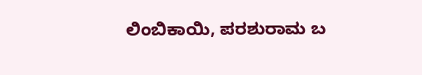ಲಿಂಬಿಕಾಯಿ, ಪರಶುರಾಮ ಬ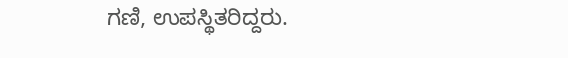ಗಣಿ, ಉಪಸ್ಥಿತರಿದ್ದರು.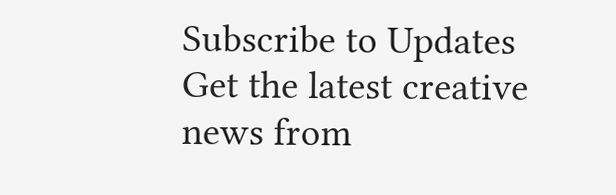Subscribe to Updates
Get the latest creative news from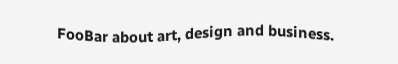FooBar about art, design and business.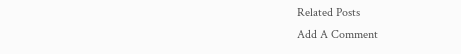Related Posts
Add A Comment